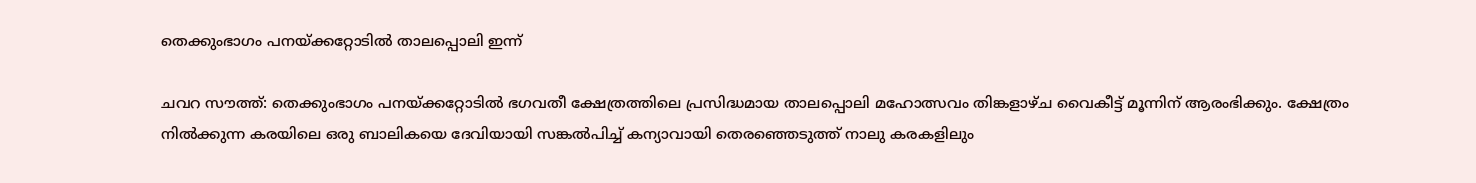തെക്കുംഭാഗം പനയ്ക്കറ്റോടിൽ താലപ്പൊലി ഇന്ന്

ചവറ സൗത്ത്: തെക്കുംഭാഗം പനയ്ക്കറ്റോടിൽ ഭഗവതീ ക്ഷേത്രത്തിലെ പ്രസിദ്ധമായ താലപ്പൊലി മഹോത്സവം തിങ്കളാഴ്ച വൈകീട്ട് മൂന്നിന് ആരംഭിക്കും. ക്ഷേത്രം നിൽക്കുന്ന കരയിലെ ഒരു ബാലികയെ ദേവിയായി സങ്കൽപിച്ച് കന്യാവായി തെരഞ്ഞെടുത്ത് നാലു കരകളിലും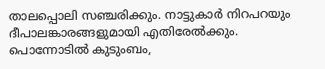താലപ്പൊലി സഞ്ചരിക്കും. നാട്ടുകാർ നിറപറയും ദീപാലങ്കാരങ്ങളുമായി എതിരേൽക്കും. പൊന്നോടിൽ കുടുംബം,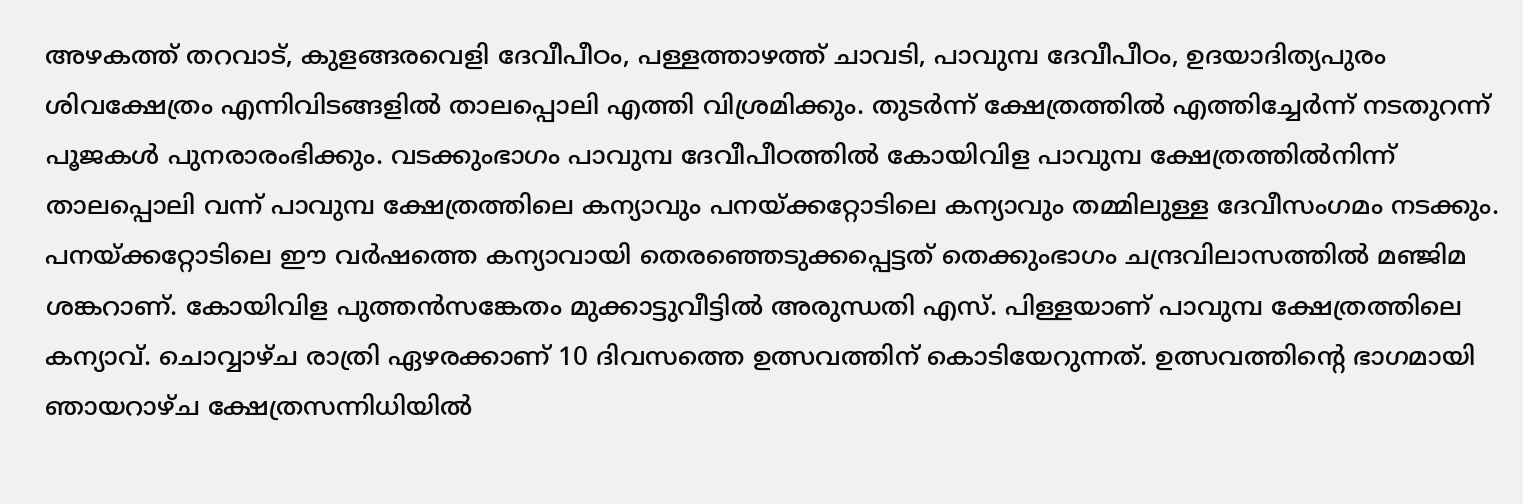അഴകത്ത് തറവാട്, കുളങ്ങരവെളി ദേവീപീഠം, പള്ളത്താഴത്ത് ചാവടി, പാവുമ്പ ദേവീപീഠം, ഉദയാദിത്യപുരം ശിവക്ഷേത്രം എന്നിവിടങ്ങളിൽ താലപ്പൊലി എത്തി വിശ്രമിക്കും. തുടർന്ന് ക്ഷേത്രത്തിൽ എത്തിച്ചേർന്ന് നടതുറന്ന് പൂജകൾ പുനരാരംഭിക്കും. വടക്കുംഭാഗം പാവുമ്പ ദേവീപീഠത്തിൽ കോയിവിള പാവുമ്പ ക്ഷേത്രത്തിൽനിന്ന് താലപ്പൊലി വന്ന് പാവുമ്പ ക്ഷേത്രത്തിലെ കന്യാവും പനയ്ക്കറ്റോടിലെ കന്യാവും തമ്മിലുള്ള ദേവീസംഗമം നടക്കും. പനയ്ക്കറ്റോടിലെ ഈ വർഷത്തെ കന്യാവായി തെരഞ്ഞെടുക്കപ്പെട്ടത് തെക്കുംഭാഗം ചന്ദ്രവിലാസത്തിൽ മഞ്ജിമ ശങ്കറാണ്. കോയിവിള പുത്തൻസങ്കേതം മുക്കാട്ടുവീട്ടിൽ അരുന്ധതി എസ്. പിള്ളയാണ് പാവുമ്പ ക്ഷേത്രത്തിലെ കന്യാവ്. ചൊവ്വാഴ്ച രാത്രി ഏഴരക്കാണ് 10 ദിവസത്തെ ഉത്സവത്തിന് കൊടിയേറുന്നത്. ഉത്സവത്തിന്‍റെ ഭാഗമായി ഞായറാഴ്ച ക്ഷേത്രസന്നിധിയിൽ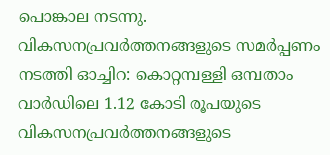പൊങ്കാല നടന്നു. വികസനപ്രവർത്തനങ്ങളു‌ടെ സമർപ്പണം നടത്തി ഓച്ചിറ: കൊറ്റമ്പള്ളി ഒമ്പതാം വാർഡിലെ 1.12 കോടി രൂപയുടെ വികസനപ്രവർത്തനങ്ങളു‌ടെ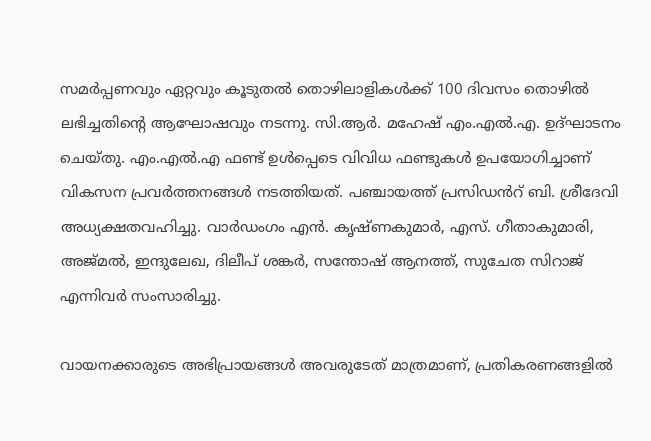സമർപ്പണവും ഏറ്റവും കൂടുതൽ തൊഴിലാളികൾക്ക് 100 ദിവസം തൊഴിൽ ലഭിച്ചതിന്‍റെ ആഘോഷവും നടന്നു. സി.ആർ. മഹേഷ് എം.എൽ.എ. ഉദ്ഘാടനം ചെയ്തു. എം.എൽ.എ ഫണ്ട് ഉൾപ്പെടെ വിവിധ ഫണ്ടുകൾ ഉപയോഗിച്ചാണ് വികസന പ്രവർത്തനങ്ങൾ നടത്തിയത്. പഞ്ചായത്ത് പ്രസിഡൻറ് ബി. ശ്രീദേവി അധ്യക്ഷതവഹിച്ചു. വാർഡംഗം എൻ. കൃഷ്ണകുമാർ, എസ്. ഗീതാകുമാരി, അജ്മൽ, ഇന്ദുലേഖ, ദിലീപ് ശങ്കർ, സന്തോഷ് ആനത്ത്, സുചേത സിറാജ് എന്നിവർ സംസാരിച്ചു.

വായനക്കാരുടെ അഭിപ്രായങ്ങള്‍ അവരുടേത് മാത്രമാണ്, പ്രതികരണങ്ങളിൽ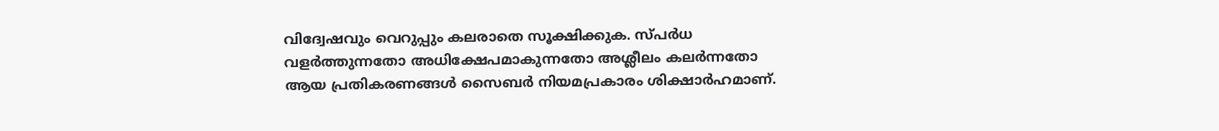വിദ്വേഷവും വെറുപ്പും കലരാതെ സൂക്ഷിക്കുക. സ്പർധ വളർത്തുന്നതോ അധിക്ഷേപമാകുന്നതോ അശ്ലീലം കലർന്നതോ ആയ പ്രതികരണങ്ങൾ സൈബർ നിയമപ്രകാരം ശിക്ഷാർഹമാണ്.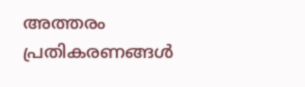അത്തരം പ്രതികരണങ്ങൾ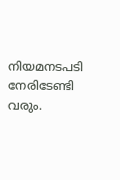നിയമനടപടി നേരിടേണ്ടി വരും.